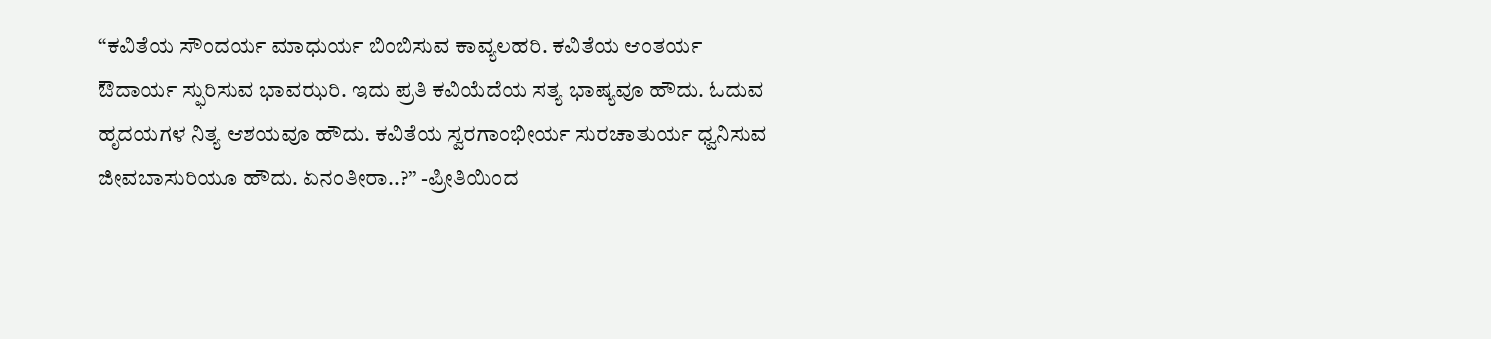“ಕವಿತೆಯ ಸೌಂದರ್ಯ ಮಾಧುರ್ಯ ಬಿಂಬಿಸುವ ಕಾವ್ಯಲಹರಿ. ಕವಿತೆಯ ಆಂತರ್ಯ ಔದಾರ್ಯ ಸ್ಫುರಿಸುವ ಭಾವಝರಿ. ಇದು ಪ್ರತಿ ಕವಿಯೆದೆಯ ಸತ್ಯ ಭಾಷ್ಯವೂ ಹೌದು. ಓದುವ ಹೃದಯಗಳ ನಿತ್ಯ ಆಶಯವೂ ಹೌದು. ಕವಿತೆಯ ಸ್ವರಗಾಂಭೀರ್ಯ ಸುರಚಾತುರ್ಯ ಧ್ವನಿಸುವ ಜೀವಬಾಸುರಿಯೂ ಹೌದು. ಏನಂತೀರಾ..?” -ಪ್ರೀತಿಯಿಂದ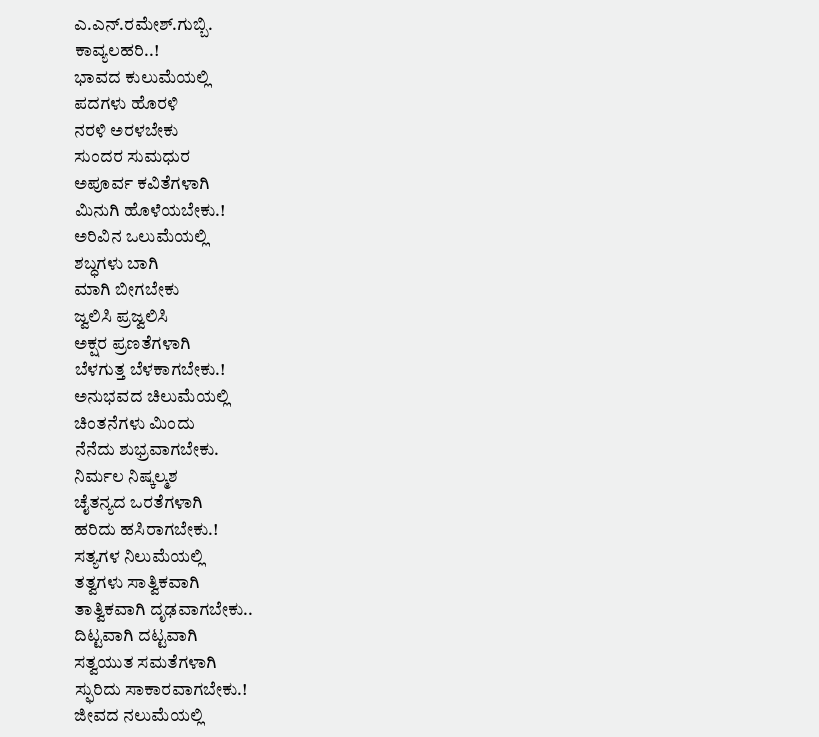ಎ.ಎನ್.ರಮೇಶ್.ಗುಬ್ಬಿ.
ಕಾವ್ಯಲಹರಿ..!
ಭಾವದ ಕುಲುಮೆಯಲ್ಲಿ
ಪದಗಳು ಹೊರಳಿ
ನರಳಿ ಅರಳಬೇಕು
ಸುಂದರ ಸುಮಧುರ
ಅಪೂರ್ವ ಕವಿತೆಗಳಾಗಿ
ಮಿನುಗಿ ಹೊಳೆಯಬೇಕು.!
ಅರಿವಿನ ಒಲುಮೆಯಲ್ಲಿ
ಶಬ್ಧಗಳು ಬಾಗಿ
ಮಾಗಿ ಬೀಗಬೇಕು
ಜ್ವಲಿಸಿ ಪ್ರಜ್ವಲಿಸಿ
ಅಕ್ಷರ ಪ್ರಣತೆಗಳಾಗಿ
ಬೆಳಗುತ್ತ ಬೆಳಕಾಗಬೇಕು.!
ಅನುಭವದ ಚಿಲುಮೆಯಲ್ಲಿ
ಚಿಂತನೆಗಳು ಮಿಂದು
ನೆನೆದು ಶುಭ್ರವಾಗಬೇಕು.
ನಿರ್ಮಲ ನಿಷ್ಕಲ್ಮಶ
ಚೈತನ್ಯದ ಒರತೆಗಳಾಗಿ
ಹರಿದು ಹಸಿರಾಗಬೇಕು.!
ಸತ್ಯಗಳ ನಿಲುಮೆಯಲ್ಲಿ
ತತ್ವಗಳು ಸಾತ್ವಿಕವಾಗಿ
ತಾತ್ವಿಕವಾಗಿ ದೃಢವಾಗಬೇಕು..
ದಿಟ್ಟವಾಗಿ ದಟ್ಟವಾಗಿ
ಸತ್ವಯುತ ಸಮತೆಗಳಾಗಿ
ಸ್ಫುರಿದು ಸಾಕಾರವಾಗಬೇಕು.!
ಜೀವದ ನಲುಮೆಯಲ್ಲಿ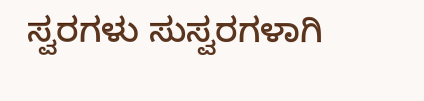ಸ್ವರಗಳು ಸುಸ್ವರಗಳಾಗಿ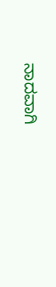ನಾದವಾಗಿ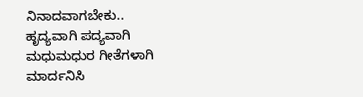ನಿನಾದವಾಗಬೇಕು..
ಹೃದ್ಯವಾಗಿ ಪದ್ಯವಾಗಿ
ಮಧುಮಧುರ ಗೀತೆಗಳಾಗಿ
ಮಾರ್ದನಿಸಿ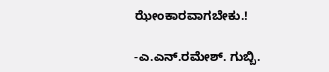ಝೇಂಕಾರವಾಗಬೇಕು.!

-ಎ.ಎನ್.ರಮೇಶ್. ಗುಬ್ಬಿ.